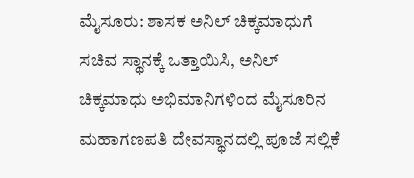ಮೈಸೂರು: ಶಾಸಕ ಅನಿಲ್ ಚಿಕ್ಕಮಾಧುಗೆ ಸಚಿವ ಸ್ಥಾನಕ್ಕೆ ಒತ್ತಾಯಿಸಿ, ಅನಿಲ್ ಚಿಕ್ಕಮಾಧು ಅಭಿಮಾನಿಗಳಿಂದ ಮೈಸೂರಿನ ಮಹಾಗಣಪತಿ ದೇವಸ್ಥಾನದಲ್ಲಿ ಪೂಜೆ ಸಲ್ಲಿಕೆ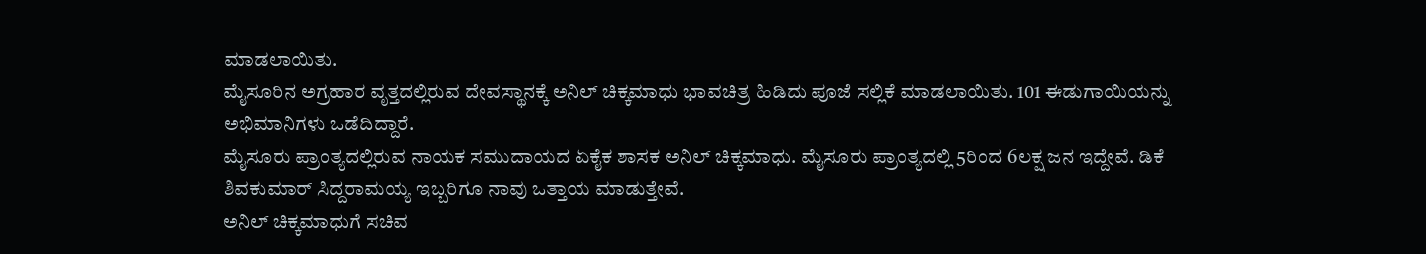ಮಾಡಲಾಯಿತು.
ಮೈಸೂರಿನ ಅಗ್ರಹಾರ ವೃತ್ತದಲ್ಲಿರುವ ದೇವಸ್ಥಾನಕ್ಕೆ ಅನಿಲ್ ಚಿಕ್ಕಮಾಧು ಭಾವಚಿತ್ರ ಹಿಡಿದು ಪೂಜೆ ಸಲ್ಲಿಕೆ ಮಾಡಲಾಯಿತು. 101 ಈಡುಗಾಯಿಯನ್ನು ಅಭಿಮಾನಿಗಳು ಒಡೆದಿದ್ದಾರೆ.
ಮೈಸೂರು ಪ್ರಾಂತ್ಯದಲ್ಲಿರುವ ನಾಯಕ ಸಮುದಾಯದ ಏಕೈಕ ಶಾಸಕ ಅನಿಲ್ ಚಿಕ್ಕಮಾಧು. ಮೈಸೂರು ಪ್ರಾಂತ್ಯದಲ್ಲಿ 5ರಿಂದ 6ಲಕ್ಷ ಜನ ಇದ್ದೇವೆ. ಡಿಕೆ ಶಿವಕುಮಾರ್ ಸಿದ್ದರಾಮಯ್ಯ ಇಬ್ಬರಿಗೂ ನಾವು ಒತ್ತಾಯ ಮಾಡುತ್ತೇವೆ.
ಅನಿಲ್ ಚಿಕ್ಕಮಾಧುಗೆ ಸಚಿವ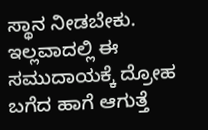ಸ್ಥಾನ ನೀಡಬೇಕು. ಇಲ್ಲವಾದಲ್ಲಿ ಈ ಸಮುದಾಯಕ್ಕೆ ದ್ರೋಹ ಬಗೆದ ಹಾಗೆ ಆಗುತ್ತೆ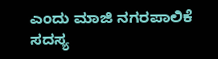ಎಂದು ಮಾಜಿ ನಗರಪಾಲಿಕೆ ಸದಸ್ಯ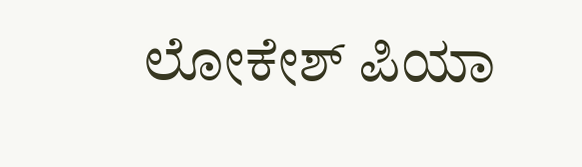ಲೋಕೇಶ್ ಪಿಯಾ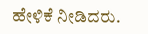ಹೇಳಿಕೆ ನೀಡಿದರು.